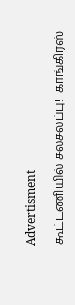Advertisment

கூட்டணியில் சலசலப்பு!  காங்கிரஸ்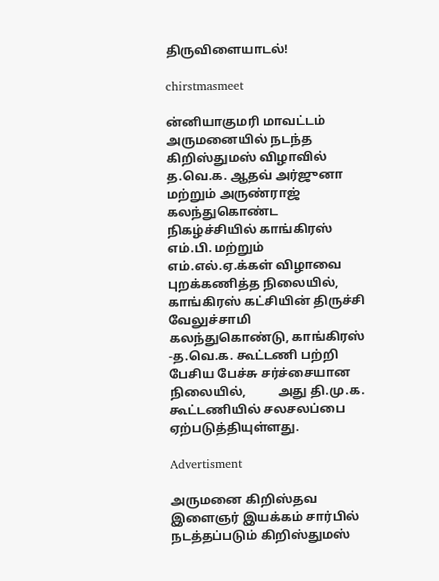திருவிளையாடல்!

chirstmasmeet

ன்னியாகுமரி மாவட்டம் அருமனையில் நடந்த கிறிஸ்துமஸ் விழாவில் த.வெ.க. ஆதவ் அர்ஜுனா மற்றும் அருண்ராஜ் கலந்துகொண்ட நிகழ்ச்சியில் காங்கிரஸ் எம்.பி. மற்றும் எம்.எல்.ஏ.க்கள் விழாவை புறக்கணித்த நிலையில், காங்கிரஸ் கட்சியின் திருச்சி வேலுச்சாமி கலந்துகொண்டு, காங்கிரஸ் -த.வெ.க. கூட்டணி பற்றி பேசிய பேச்சு சர்ச்சையான நிலையில்,          அது தி.மு.க. கூட்டணியில் சலசலப்பை ஏற்படுத்தியுள்ளது.

Advertisment

அருமனை கிறிஸ்தவ இளைஞர் இயக்கம் சார்பில் நடத்தப்படும் கிறிஸ்துமஸ்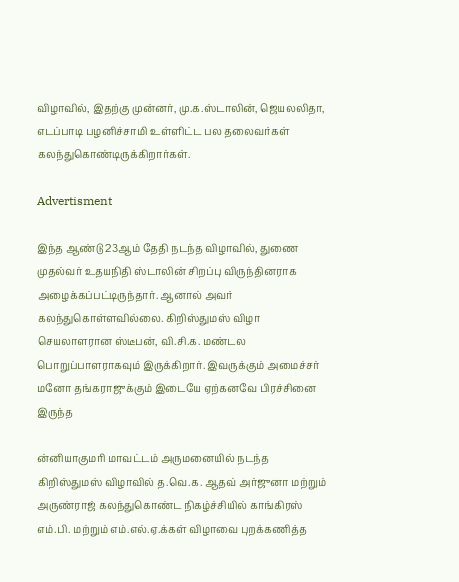விழாவில், இதற்கு முன்னர், மு.க.ஸ்டாலின், ஜெயலலிதா, எடப்பாடி பழனிச்சாமி உள்ளிட்ட பல தலைவர்கள் கலந்துகொண்டிருக்கிறார்கள்.

Advertisment

இந்த ஆண்டு 23ஆம் தேதி நடந்த விழாவில், துணை முதல்வர் உதயநிதி ஸ்டாலின் சிறப்பு விருந்தினராக அழைக்கப்பட்டிருந்தார். ஆனால் அவர் கலந்துகொள்ளவில்லை. கிறிஸ்துமஸ் விழா செயலாளரான ஸ்டீபன், வி.சி.க. மண்டல பொறுப்பாளராகவும் இருக்கிறார். இவருக்கும் அமைச்சர் மனோ தங்கராஜுக்கும் இடையே ஏற்கனவே பிரச்சினை இருந்த

ன்னியாகுமரி மாவட்டம் அருமனையில் நடந்த கிறிஸ்துமஸ் விழாவில் த.வெ.க. ஆதவ் அர்ஜுனா மற்றும் அருண்ராஜ் கலந்துகொண்ட நிகழ்ச்சியில் காங்கிரஸ் எம்.பி. மற்றும் எம்.எல்.ஏ.க்கள் விழாவை புறக்கணித்த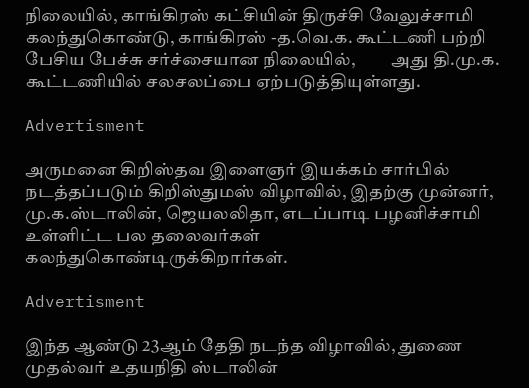நிலையில், காங்கிரஸ் கட்சியின் திருச்சி வேலுச்சாமி கலந்துகொண்டு, காங்கிரஸ் -த.வெ.க. கூட்டணி பற்றி பேசிய பேச்சு சர்ச்சையான நிலையில்,          அது தி.மு.க. கூட்டணியில் சலசலப்பை ஏற்படுத்தியுள்ளது.

Advertisment

அருமனை கிறிஸ்தவ இளைஞர் இயக்கம் சார்பில் நடத்தப்படும் கிறிஸ்துமஸ் விழாவில், இதற்கு முன்னர், மு.க.ஸ்டாலின், ஜெயலலிதா, எடப்பாடி பழனிச்சாமி உள்ளிட்ட பல தலைவர்கள் கலந்துகொண்டிருக்கிறார்கள்.

Advertisment

இந்த ஆண்டு 23ஆம் தேதி நடந்த விழாவில், துணை முதல்வர் உதயநிதி ஸ்டாலின்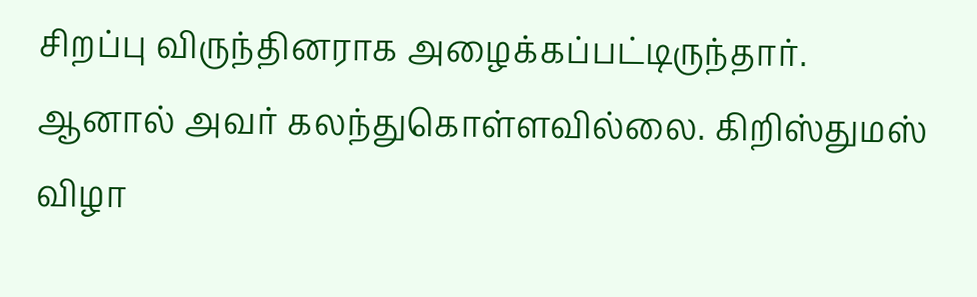சிறப்பு விருந்தினராக அழைக்கப்பட்டிருந்தார். ஆனால் அவர் கலந்துகொள்ளவில்லை. கிறிஸ்துமஸ் விழா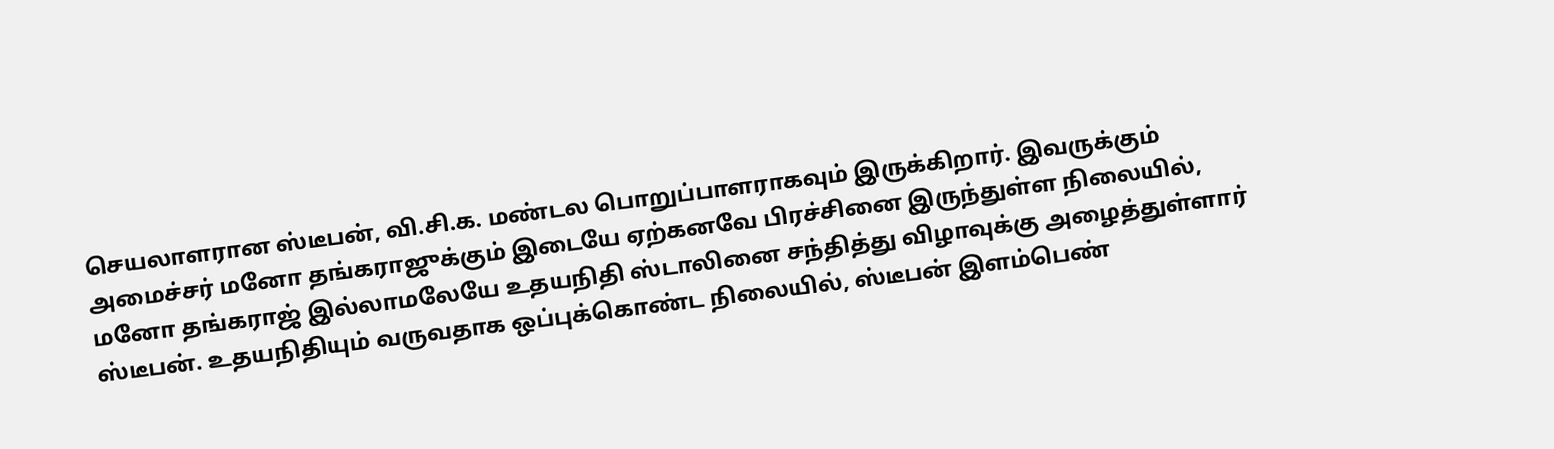செயலாளரான ஸ்டீபன், வி.சி.க. மண்டல பொறுப்பாளராகவும் இருக்கிறார். இவருக்கும் அமைச்சர் மனோ தங்கராஜுக்கும் இடையே ஏற்கனவே பிரச்சினை இருந்துள்ள நிலையில், மனோ தங்கராஜ் இல்லாமலேயே உதயநிதி ஸ்டாலினை சந்தித்து விழாவுக்கு அழைத்துள்ளார் ஸ்டீபன். உதயநிதியும் வருவதாக ஒப்புக்கொண்ட நிலையில், ஸ்டீபன் இளம்பெண்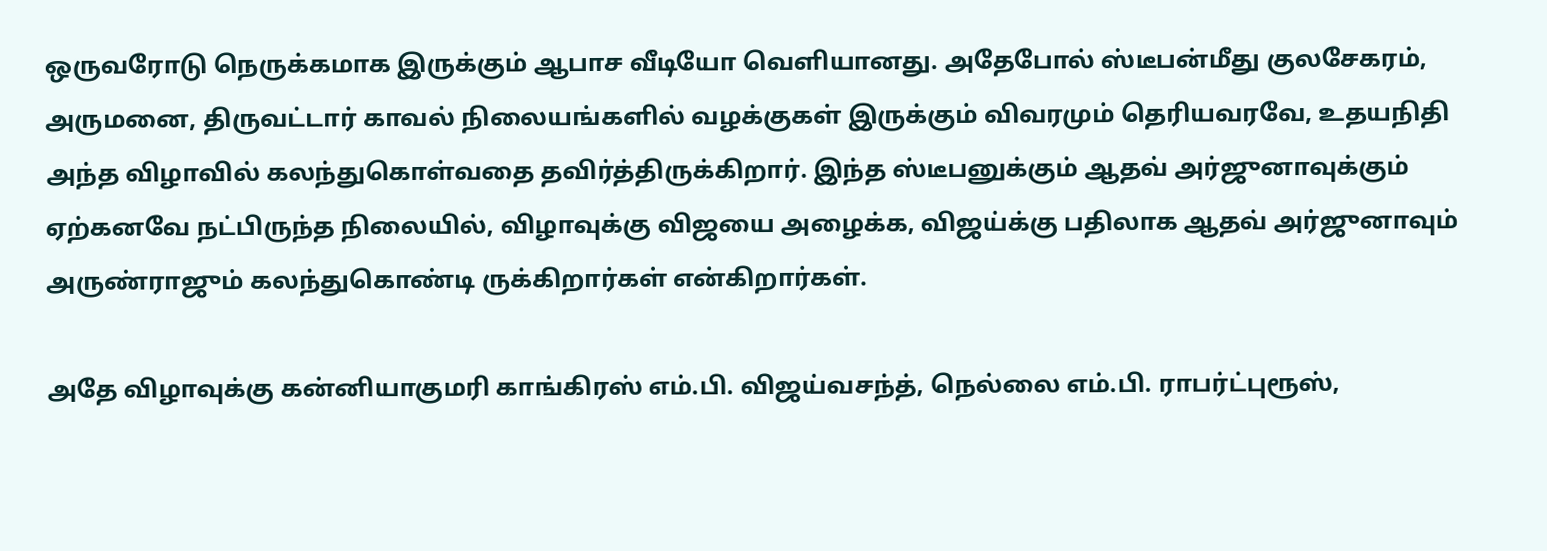ஒருவரோடு நெருக்கமாக இருக்கும் ஆபாச வீடியோ வெளியானது. அதேபோல் ஸ்டீபன்மீது குலசேகரம், அருமனை, திருவட்டார் காவல் நிலையங்களில் வழக்குகள் இருக்கும் விவரமும் தெரியவரவே, உதயநிதி அந்த விழாவில் கலந்துகொள்வதை தவிர்த்திருக்கிறார். இந்த ஸ்டீபனுக்கும் ஆதவ் அர்ஜுனாவுக்கும் ஏற்கனவே நட்பிருந்த நிலையில், விழாவுக்கு விஜயை அழைக்க, விஜய்க்கு பதிலாக ஆதவ் அர்ஜுனாவும் அருண்ராஜும் கலந்துகொண்டி ருக்கிறார்கள் என்கிறார்கள்.

அதே விழாவுக்கு கன்னியாகுமரி காங்கிரஸ் எம்.பி. விஜய்வசந்த், நெல்லை எம்.பி. ராபர்ட்புரூஸ்,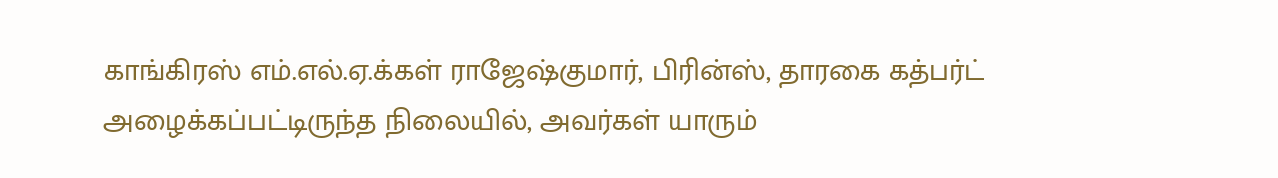காங்கிரஸ் எம்.எல்.ஏ.க்கள் ராஜேஷ்குமார், பிரின்ஸ், தாரகை கத்பர்ட் அழைக்கப்பட்டிருந்த நிலையில், அவர்கள் யாரும்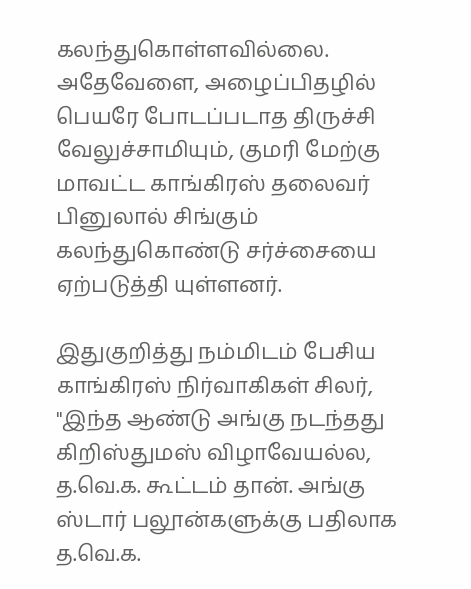கலந்துகொள்ளவில்லை. அதேவேளை, அழைப்பிதழில் பெயரே போடப்படாத திருச்சி வேலுச்சாமியும், குமரி மேற்கு மாவட்ட காங்கிரஸ் தலைவர் பினுலால் சிங்கும் கலந்துகொண்டு சர்ச்சையை ஏற்படுத்தி யுள்ளனர்.

இதுகுறித்து நம்மிடம் பேசிய காங்கிரஸ் நிர்வாகிகள் சிலர், "இந்த ஆண்டு அங்கு நடந்தது கிறிஸ்துமஸ் விழாவேயல்ல, த.வெ.க. கூட்டம் தான். அங்கு ஸ்டார் பலூன்களுக்கு பதிலாக த.வெ.க.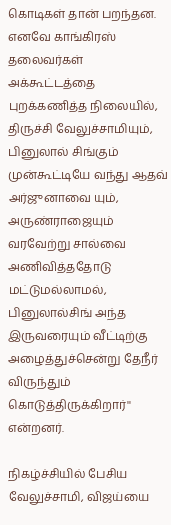கொடிகள் தான் பறந்தன. எனவே காங்கிரஸ் தலைவர்கள் அக்கூட்டத்தை புறக்கணித்த நிலையில், திருச்சி வேலுச்சாமியும், பினுலால் சிங்கும் முன்கூட்டியே வந்து ஆதவ் அர்ஜுனாவை யும், அருண்ராஜையும்  வரவேற்று சால்வை அணிவித்ததோடு மட்டுமல்லாமல், பினுலால்சிங் அந்த இருவரையும் வீட்டிற்கு அழைத்துச்சென்று தேநீர் விருந்தும் கொடுத்திருக்கிறார்'' என்றனர்.

நிகழ்ச்சியில் பேசிய வேலுச்சாமி, விஜய்யை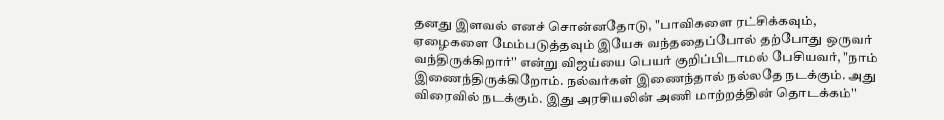தனது இளவல் எனச் சொன்னதோடு, "பாவிகளை ரட்சிக்கவும், ஏழைகளை மேம்படுத்தவும் இயேசு வந்ததைப்போல் தற்போது ஒருவர் வந்திருக்கிறார்'' என்று விஜய்யை பெயர் குறிப்பிடாமல் பேசியவர், "நாம் இணைந்திருக்கிறோம். நல்வர்கள் இணைந்தால் நல்லதே நடக்கும். அது விரைவில் நடக்கும். இது அரசியலின் அணி மாற்றத்தின் தொடக்கம்''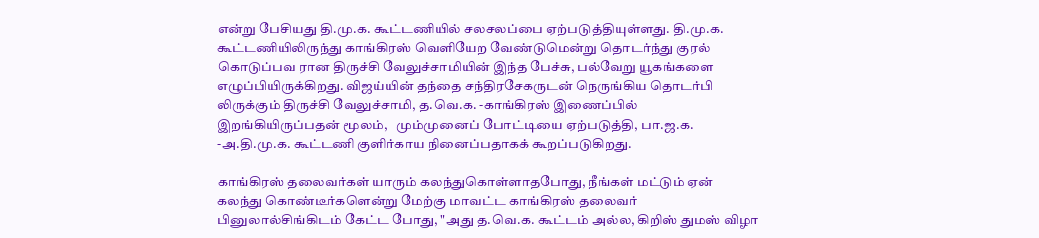என்று பேசியது தி.மு.க. கூட்டணியில் சலசலப்பை ஏற்படுத்தியுள்ளது. தி.மு.க. கூட்டணியிலிருந்து காங்கிரஸ் வெளியேற வேண்டுமென்று தொடர்ந்து குரல் கொடுப்பவ ரான திருச்சி வேலுச்சாமியின் இந்த பேச்சு, பல்வேறு யூகங்களை எழுப்பியிருக்கிறது. விஜய்யின் தந்தை சந்திரசேகருடன் நெருங்கிய தொடர்பி லிருக்கும் திருச்சி வேலுச்சாமி, த.வெ.க. -காங்கிரஸ் இணைப்பில் இறங்கியிருப்பதன் மூலம்,   மும்முனைப் போட்டியை ஏற்படுத்தி, பா.ஜ.க. -அ.தி.மு.க. கூட்டணி குளிர்காய நினைப்பதாகக் கூறப்படுகிறது.

காங்கிரஸ் தலைவர்கள் யாரும் கலந்துகொள்ளாதபோது, நீங்கள் மட்டும் ஏன் கலந்து கொண்டீர்களென்று மேற்கு மாவட்ட காங்கிரஸ் தலைவர் பினுலால்சிங்கிடம் கேட்ட போது, "அது த.வெ.க. கூட்டம் அல்ல, கிறிஸ் துமஸ் விழா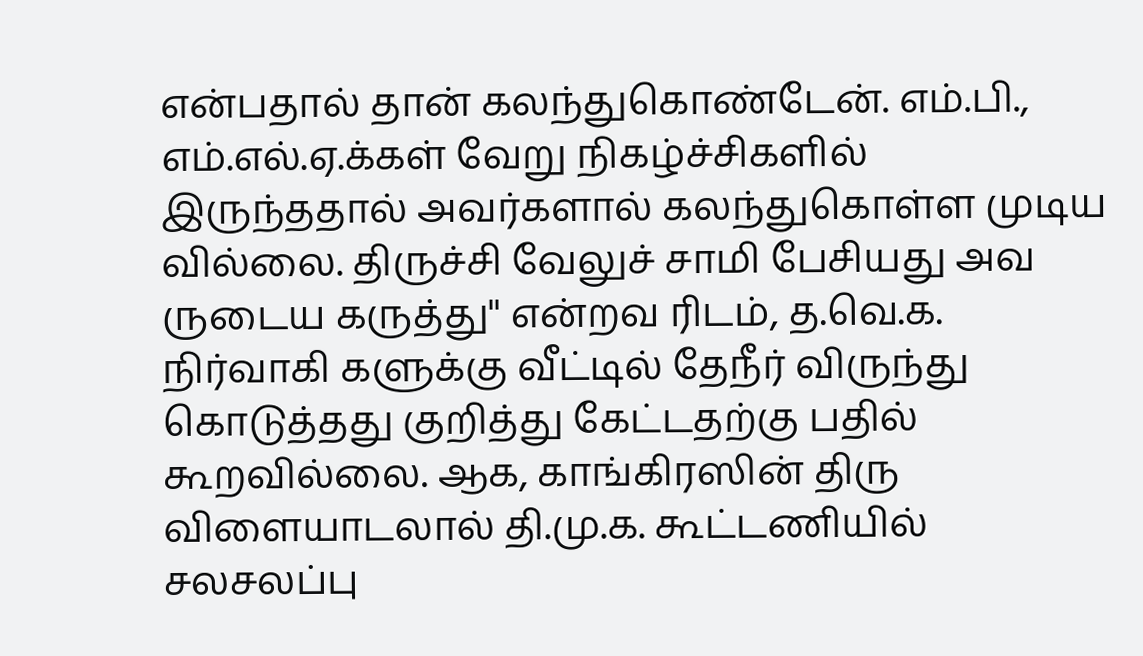என்பதால் தான் கலந்துகொண்டேன். எம்.பி., எம்.எல்.ஏ.க்கள் வேறு நிகழ்ச்சிகளில் இருந்ததால் அவர்களால் கலந்துகொள்ள முடிய வில்லை. திருச்சி வேலுச் சாமி பேசியது அவ ருடைய கருத்து'' என்றவ ரிடம், த.வெ.க. நிர்வாகி களுக்கு வீட்டில் தேநீர் விருந்து கொடுத்தது குறித்து கேட்டதற்கு பதில் கூறவில்லை. ஆக, காங்கிரஸின் திரு விளையாடலால் தி.மு.க. கூட்டணியில் சலசலப்பு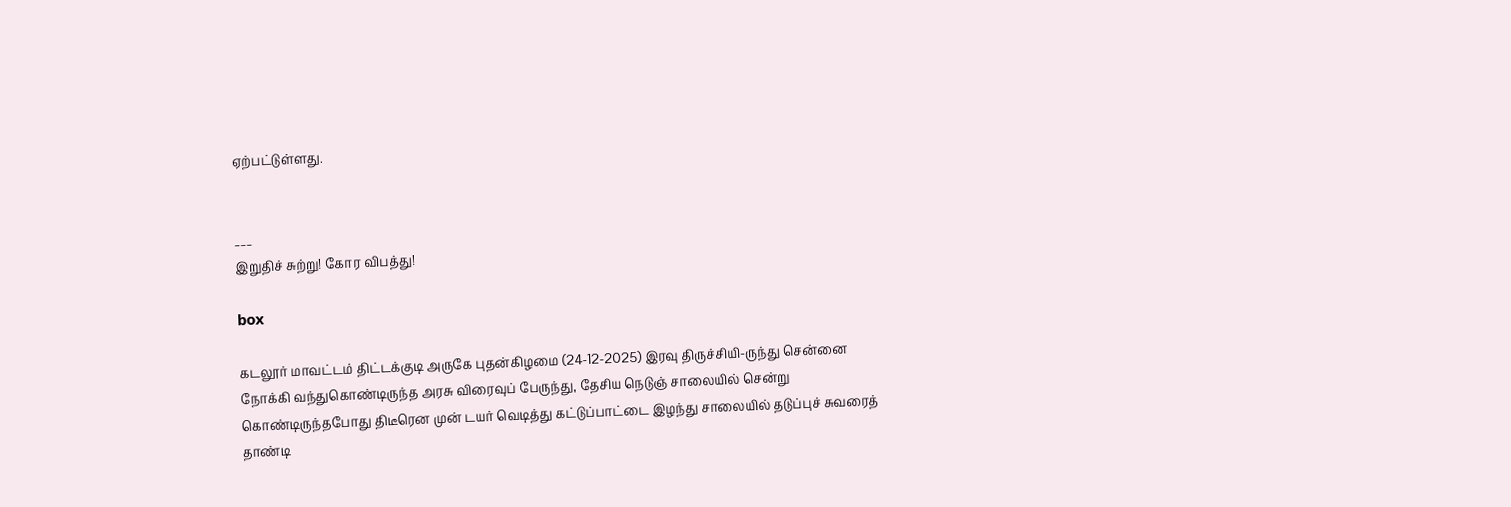ஏற்பட்டுள்ளது.


___
இறுதிச் சுற்று! கோர விபத்து!

box

கடலூர் மாவட்டம் திட்டக்குடி அருகே புதன்கிழமை (24-12-2025) இரவு திருச்சியி-ருந்து சென்னை நோக்கி வந்துகொண்டிருந்த அரசு விரைவுப் பேருந்து, தேசிய நெடுஞ் சாலையில் சென்று கொண்டிருந்தபோது திடீரென முன் டயர் வெடித்து கட்டுப்பாட்டை இழந்து சாலையில் தடுப்புச் சுவரைத் தாண்டி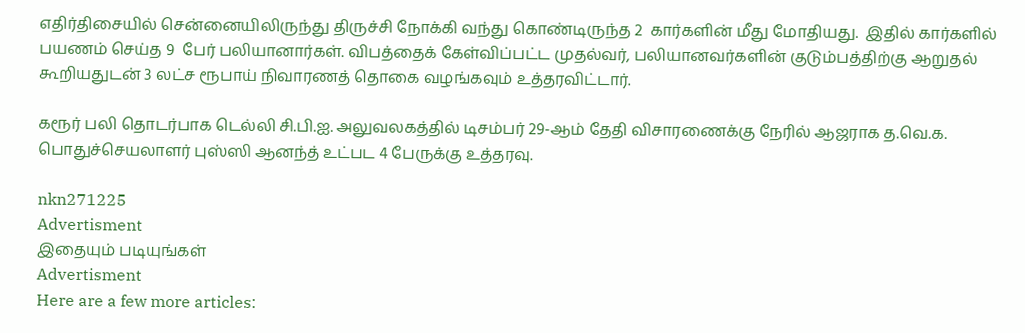எதிர்திசையில் சென்னையிலிருந்து திருச்சி நோக்கி வந்து கொண்டிருந்த 2  கார்களின் மீது மோதியது.  இதில் கார்களில் பயணம் செய்த 9  பேர் பலியானார்கள். விபத்தைக் கேள்விப்பட்ட முதல்வர், பலியானவர்களின் குடும்பத்திற்கு ஆறுதல் கூறியதுடன் 3 லட்ச ரூபாய் நிவாரணத் தொகை வழங்கவும் உத்தரவிட்டார்.

கரூர் பலி தொடர்பாக டெல்லி சி.பி.ஐ. அலுவலகத்தில் டிசம்பர் 29-ஆம் தேதி விசாரணைக்கு நேரில் ஆஜராக த.வெ.க. பொதுச்செயலாளர் புஸ்ஸி ஆனந்த் உட்பட 4 பேருக்கு உத்தரவு.

nkn271225
Advertisment
இதையும் படியுங்கள்
Advertisment
Here are a few more articles: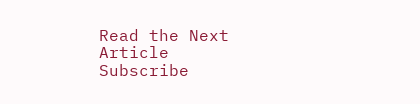Read the Next Article
Subscribe